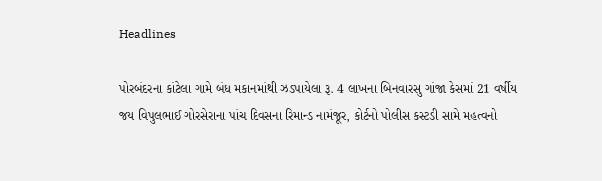Headlines

પોરબંદરના કાંટેલા ગામે બંધ મકાનમાંથી ઝડપાયેલા રૂ. 4 લાખના બિનવારસુ ગાંજા કેસમાં 21 વર્ષીય જય વિપુલભાઈ ગોરસેરાના પાંચ દિવસના રિમાન્ડ નામંજૂર, કોર્ટનો પોલીસ કસ્ટડી સામે મહત્વનો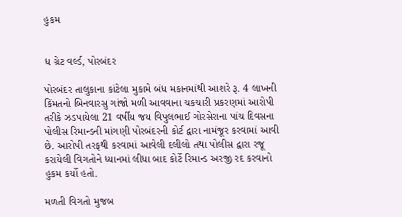હુકમ


ધ ગ્રેટ વર્લ્ડ, પોરબંદર

પોરબંદર તાલુકાના કાંટેલા મુકામે બંધ મકાનમાંથી આશરે રૂ. 4 લાખની કિંમતનો બિનવારસુ ગાંજો મળી આવવાના ચકચારી પ્રકરણમાં આરોપી તરીકે ઝડપાયેલા 21 વર્ષીય જય વિપુલભાઈ ગોરસેરાના પાંચ દિવસના પોલીસ રિમાન્ડની માંગણી પોરબંદરની કોર્ટ દ્વારા નામંજૂર કરવામાં આવી છે. આરોપી તરફથી કરવામાં આવેલી દલીલો તથા પોલીસ દ્વારા રજૂ કરાયેલી વિગતોને ધ્યાનમાં લીધા બાદ કોર્ટે રિમાન્ડ અરજી રદ કરવાનો હુકમ કર્યો હતો.

મળતી વિગતો મુજબ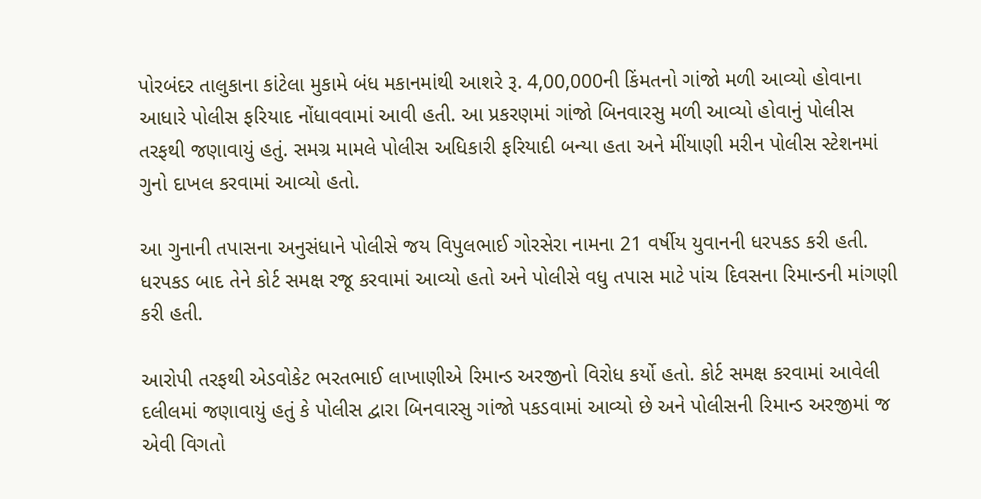પોરબંદર તાલુકાના કાંટેલા મુકામે બંધ મકાનમાંથી આશરે રૂ. 4,00,000ની કિંમતનો ગાંજો મળી આવ્યો હોવાના આધારે પોલીસ ફરિયાદ નોંધાવવામાં આવી હતી. આ પ્રકરણમાં ગાંજો બિનવારસુ મળી આવ્યો હોવાનું પોલીસ તરફથી જણાવાયું હતું. સમગ્ર મામલે પોલીસ અધિકારી ફરિયાદી બન્યા હતા અને મીંયાણી મરીન પોલીસ સ્ટેશનમાં ગુનો દાખલ કરવામાં આવ્યો હતો.

આ ગુનાની તપાસના અનુસંધાને પોલીસે જય વિપુલભાઈ ગોરસેરા નામના 21 વર્ષીય યુવાનની ધરપકડ કરી હતી. ધરપકડ બાદ તેને કોર્ટ સમક્ષ રજૂ કરવામાં આવ્યો હતો અને પોલીસે વધુ તપાસ માટે પાંચ દિવસના રિમાન્ડની માંગણી કરી હતી.

આરોપી તરફથી એડવોકેટ ભરતભાઈ લાખાણીએ રિમાન્ડ અરજીનો વિરોધ કર્યો હતો. કોર્ટ સમક્ષ કરવામાં આવેલી દલીલમાં જણાવાયું હતું કે પોલીસ દ્વારા બિનવારસુ ગાંજો પકડવામાં આવ્યો છે અને પોલીસની રિમાન્ડ અરજીમાં જ એવી વિગતો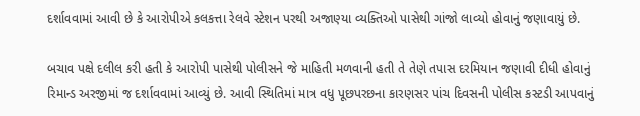દર્શાવવામાં આવી છે કે આરોપીએ કલકત્તા રેલવે સ્ટેશન પરથી અજાણ્યા વ્યક્તિઓ પાસેથી ગાંજો લાવ્યો હોવાનું જણાવાયું છે.

બચાવ પક્ષે દલીલ કરી હતી કે આરોપી પાસેથી પોલીસને જે માહિતી મળવાની હતી તે તેણે તપાસ દરમિયાન જણાવી દીધી હોવાનું રિમાન્ડ અરજીમાં જ દર્શાવવામાં આવ્યું છે. આવી સ્થિતિમાં માત્ર વધુ પૂછપરછના કારણસર પાંચ દિવસની પોલીસ કસ્ટડી આપવાનું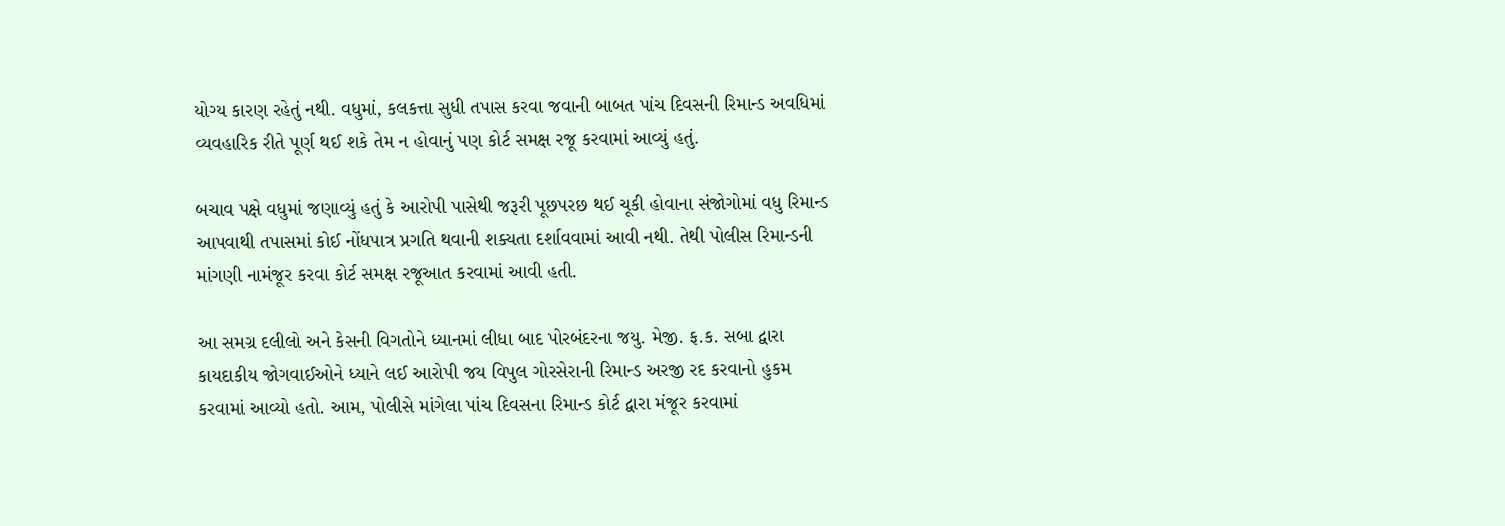યોગ્ય કારણ રહેતું નથી. વધુમાં, કલકત્તા સુધી તપાસ કરવા જવાની બાબત પાંચ દિવસની રિમાન્ડ અવધિમાં વ્યવહારિક રીતે પૂર્ણ થઈ શકે તેમ ન હોવાનું પણ કોર્ટ સમક્ષ રજૂ કરવામાં આવ્યું હતું.

બચાવ પક્ષે વધુમાં જણાવ્યું હતું કે આરોપી પાસેથી જરૂરી પૂછપરછ થઈ ચૂકી હોવાના સંજોગોમાં વધુ રિમાન્ડ આપવાથી તપાસમાં કોઈ નોંધપાત્ર પ્રગતિ થવાની શક્યતા દર્શાવવામાં આવી નથી. તેથી પોલીસ રિમાન્ડની માંગણી નામંજૂર કરવા કોર્ટ સમક્ષ રજૂઆત કરવામાં આવી હતી.

આ સમગ્ર દલીલો અને કેસની વિગતોને ધ્યાનમાં લીધા બાદ પોરબંદરના જયુ. મેજી. ફ.ક. સબા દ્વારા કાયદાકીય જોગવાઈઓને ધ્યાને લઈ આરોપી જય વિપુલ ગોરસેરાની રિમાન્ડ અરજી રદ કરવાનો હુકમ કરવામાં આવ્યો હતો. આમ, પોલીસે માંગેલા પાંચ દિવસના રિમાન્ડ કોર્ટ દ્વારા મંજૂર કરવામાં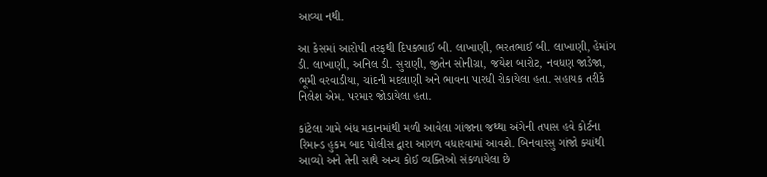આવ્યા નથી.

આ કેસમાં આરોપી તરફથી દિપકભાઈ બી. લાખાણી, ભરતભાઈ બી. લાખાણી, હેમાંગ ડી. લાખાણી, અનિલ ડી. સુરાણી, જીતેન સોનીગ્રા, જયેશ બારોટ, નવધણ જાડેજા, ભૂમી વરવાડીયા, ચાંદની મદલાણી અને ભાવના પારધી રોકાયેલા હતા. સહાયક તરીકે નિલેશ એમ. પરમાર જોડાયેલા હતા.

કાંટેલા ગામે બંધ મકાનમાંથી મળી આવેલા ગાંજાના જથ્થા અંગેની તપાસ હવે કોર્ટના રિમાન્ડ હુકમ બાદ પોલીસ દ્વારા આગળ વધારવામાં આવશે. બિનવારસુ ગાંજો ક્યાંથી આવ્યો અને તેની સાથે અન્ય કોઈ વ્યક્તિઓ સંકળાયેલા છે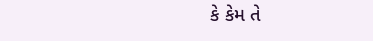કે કેમ તે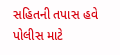સહિતની તપાસ હવે પોલીસ માટે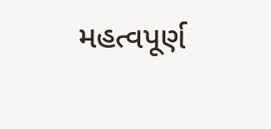મહત્વપૂર્ણ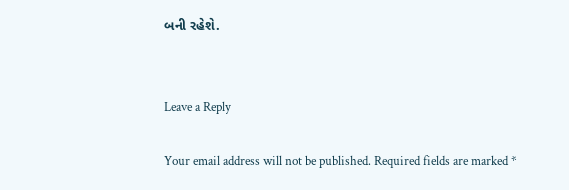બની રહેશે.


Leave a Reply

Your email address will not be published. Required fields are marked *